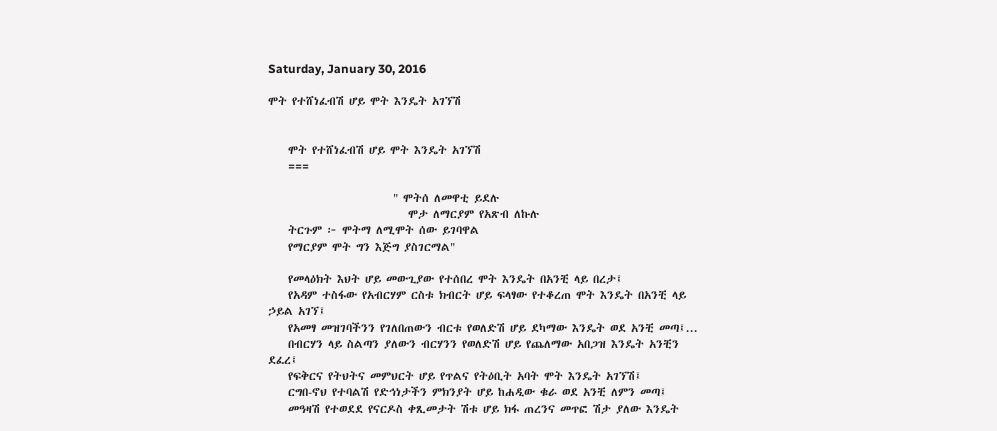Saturday, January 30, 2016

ሞት የተሸነፈብሽ ሆይ ሞት እንዴት አገኘሽ


    ሞት የተሸነፈብሽ ሆይ ሞት እንዴት አገኘሽ
    ===

                         " ሞትሰ ለመዋቲ ይደሉ
                            ሞታ ለማርያም የአጽብ ለኩሉ
    ትርጉም ፦ ሞትማ ለሚሞት ሰው ይገባዋል
    የማርያም ሞት ግን እጅግ ያስገርማል"

    የመላዕክት እህት ሆይ መውጊያው የተሰበረ ሞት እንዴት በአንቺ ላይ በረታ፤
    የአዳም ተስፋው የአብርሃም ርስቱ ክብርት ሆይ ፍላፃው የተቆረጠ ሞት እንዴት በአንቺ ላይ ኃይል አገኘ፤
    የአመፃ መዝገባችንን የገለበጠውን ብርቱ የወለድሽ ሆይ ደካማው እንዴት ወደ አንቺ መጣ፤...
    በብርሃን ላይ ስልጣን ያለውን ብርሃንን የወለድሽ ሆይ የጨለማው አበጋዝ እንዴት አንቺን ደፈረ፤
    የፍቅርና የትህትና መምህርት ሆይ የጥልና የትዕቢት አባት ሞት እንዴት አገኘሽ፤
    ርግበ-ኖህ የተባልሽ የድኅነታችን ምክንያት ሆይ ከሐዲው ቁራ ወደ አንቺ ለምን መጣ፤
    መዓዛሽ የተወደደ የናርዶስ ቀጺመታት ሽቱ ሆይ ክፋ ጠረንና መጥፎ ሽታ ያለው እንዴት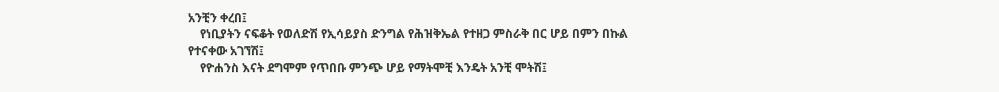አንቺን ቀረበ፤
    የነቢያትን ናፍቆት የወለድሽ የኢሳይያስ ድንግል የሕዝቅኤል የተዘጋ ምስራቅ በር ሆይ በምን በኩል የተናቀው አገኘሽ፤
    የዮሐንስ እናት ደግሞም የጥበቡ ምንጭ ሆይ የማትሞቺ እንዴት አንቺ ሞትሽ፤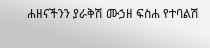ሐዘናችንን ያራቅሽ ሙኃዘ ፍስሐ የተባልሽ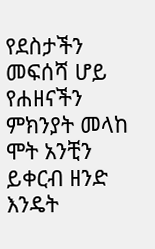የደስታችን መፍሰሻ ሆይ የሐዘናችን ምክንያት መላከ ሞት አንቺን ይቀርብ ዘንድ እንዴት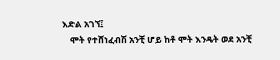እድል አገኘ፤
    ሞት የተሸነፈብሽ አንቺ ሆይ ከቶ ሞት እንዴት ወደ አንቺ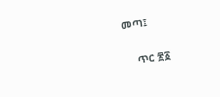መጣ፤


    ጥር ፳፩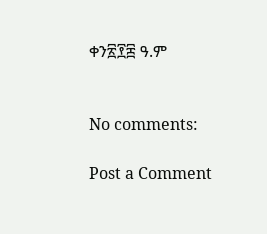ቀን፳፻፰ ዓ.ም


No comments:

Post a Comment